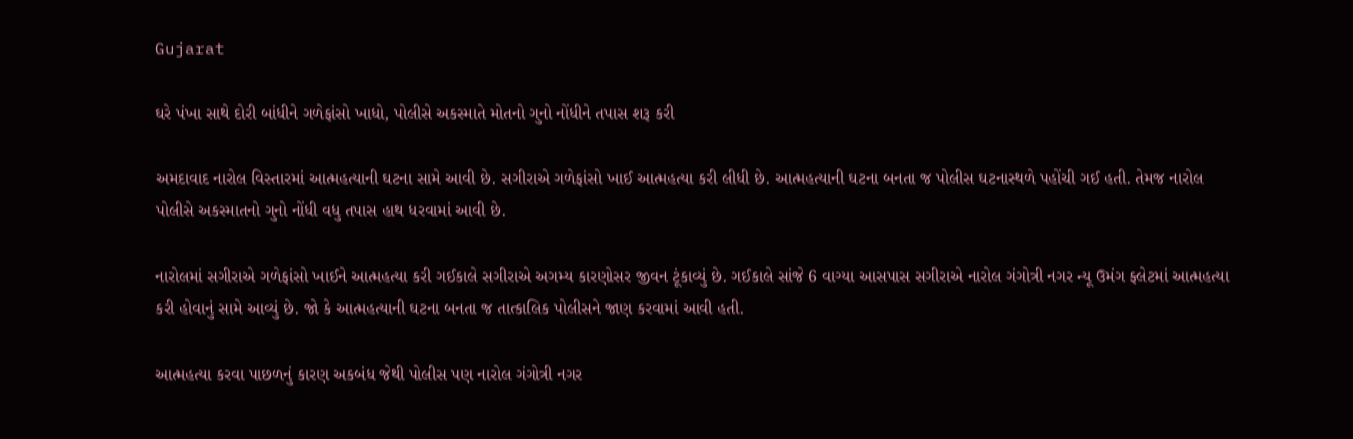Gujarat

ઘરે પંખા સાથે દોરી બાંધીને ગળેફાંસો ખાધો, પોલીસે અકસ્માતે મોતનો ગુનો નોંધીને તપાસ શરૂ કરી

અમદાવાદ નારોલ વિસ્તારમાં આત્મહત્યાની ઘટના સામે આવી છે. સગીરાએ ગળેફાંસો ખાઈ આત્મહત્યા કરી લીધી છે. આત્મહત્યાની ઘટના બનતા જ પોલીસ ઘટનાસ્થળે પહોંચી ગઈ હતી. તેમજ નારોલ પોલીસે અકસ્માતનો ગુનો નોંધી વધુ તપાસ હાથ ધરવામાં આવી છે.

નારોલમાં સગીરાએ ગળેફાંસો ખાઈને આત્મહત્યા કરી ગઈકાલે સગીરાએ અગમ્ય કારણોસર જીવન ટૂંકાવ્યું છે. ગઈકાલે સાંજે 6 વાગ્યા આસપાસ સગીરાએ નારોલ ગંગોત્રી નગર ન્યૂ ઉમંગ ફ્લેટમાં આત્મહત્યા કરી હોવાનું સામે આવ્યું છે. જો કે આત્મહત્યાની ઘટના બનતા જ તાત્કાલિક પોલીસને જાણ કરવામાં આવી હતી.

આત્મહત્યા કરવા પાછળનું કારણ અકબંધ જેથી પોલીસ પણ નારોલ ગંગોત્રી નગર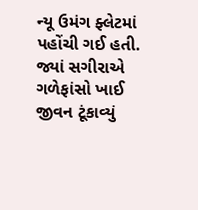ન્યૂ ઉમંગ ફ્લેટમાં પહોંચી ગઈ હતી. જ્યાં સગીરાએ ગળેફાંસો ખાઈ જીવન ટૂંકાવ્યું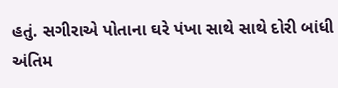હતું. સગીરાએ પોતાના ઘરે પંખા સાથે સાથે દોરી બાંધી અંતિમ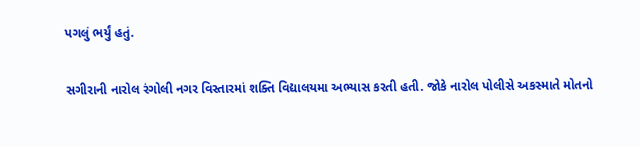પગલું ભર્યું હતું.

સગીરાની નારોલ રંગોલી નગર વિસ્તારમાં શક્તિ વિદ્યાલયમા અભ્યાસ કરતી હતી. જોકે નારોલ પોલીસે અકસ્માતે મોતનો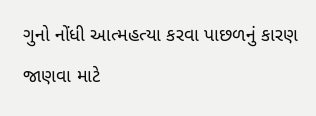ગુનો નોંધી આત્મહત્યા કરવા પાછળનું કારણ જાણવા માટે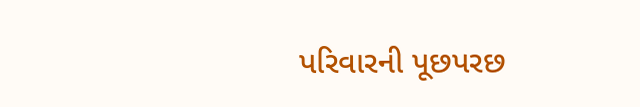પરિવારની પૂછપરછ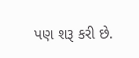પણ શરૂ કરી છે.